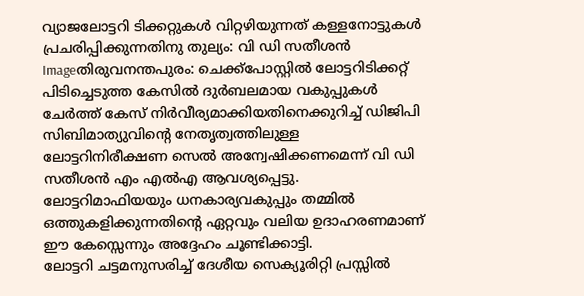വ്യാജലോട്ടറി ടിക്കറ്റുകള്‍ വിറ്റഴിയുന്നത് കള്ളനോട്ടുകള്‍ പ്രചരിപ്പിക്കുന്നതിനു തുല്യം: വി ഡി സതീശന്‍
Imageതിരുവനന്തപുരം: ചെക്ക്‌പോസ്റ്റില്‍ ലോട്ടറിടിക്കറ്റ് പിടിച്ചെടുത്ത കേസില്‍ ദുര്‍ബലമായ വകുപ്പുകള്‍ ചേര്‍ത്ത് കേസ് നിര്‍വീര്യമാക്കിയതിനെക്കുറിച്ച് ഡിജിപി സിബിമാത്യുവിന്റെ നേതൃത്വത്തിലുള്ള ലോട്ടറിനിരീക്ഷണ സെല്‍ അന്വേഷിക്കണമെന്ന് വി ഡി സതീശന്‍ എം എല്‍എ ആവശ്യപ്പെട്ടു.
ലോട്ടറിമാഫിയയും ധനകാര്യവകുപ്പും തമ്മില്‍ ഒത്തുകളിക്കുന്നതിന്റെ ഏറ്റവും വലിയ ഉദാഹരണമാണ് ഈ കേസ്സെന്നും അദ്ദേഹം ചൂണ്ടിക്കാട്ടി.
ലോട്ടറി ചട്ടമനുസരിച്ച് ദേശീയ സെക്യൂരിറ്റി പ്രസ്സില്‍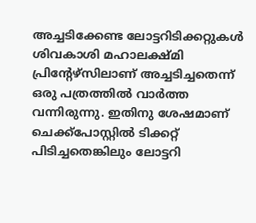അച്ചടിക്കേണ്ട ലോട്ടറിടിക്കറ്റുകള്‍ ശിവകാശി മഹാലക്ഷ്മി പ്രിന്റേഴ്‌സിലാണ് അച്ചടിച്ചതെന്ന് ഒരു പത്രത്തില്‍ വാര്‍ത്ത വന്നിരുന്നു. ഇതിനു ശേഷമാണ് ചെക്ക്‌പോസ്റ്റില്‍ ടിക്കറ്റ് പിടിച്ചതെങ്കിലും ലോട്ടറി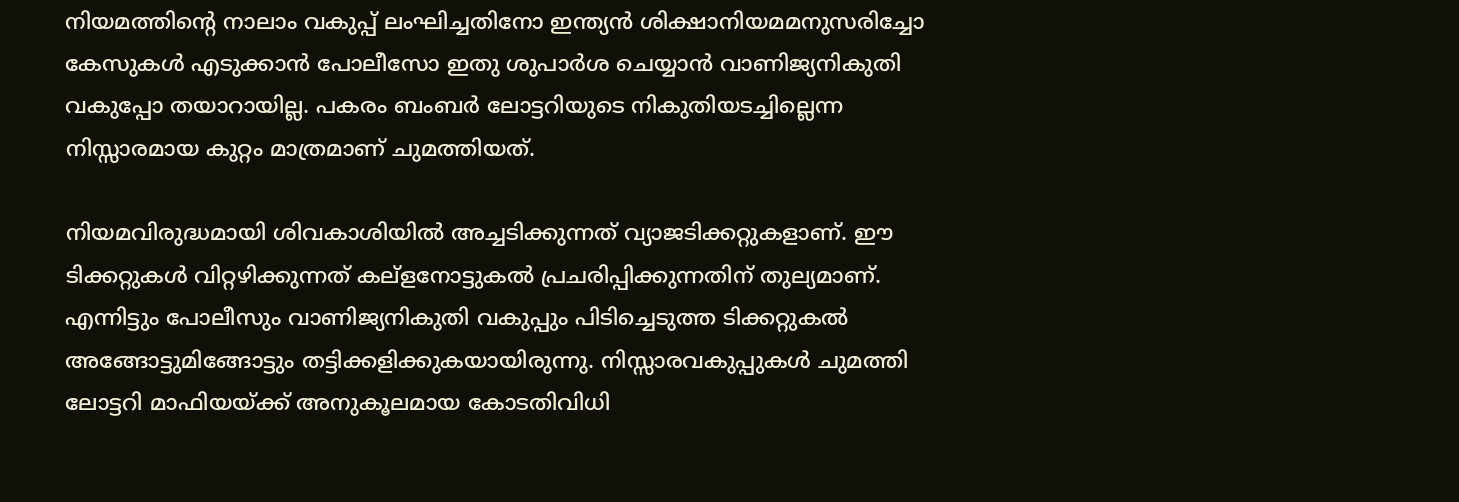നിയമത്തിന്റെ നാലാം വകുപ്പ് ലംഘിച്ചതിനോ ഇന്ത്യന്‍ ശിക്ഷാനിയമമനുസരിച്ചോ കേസുകള്‍ എടുക്കാന്‍ പോലീസോ ഇതു ശുപാര്‍ശ ചെയ്യാന്‍ വാണിജ്യനികുതി വകുപ്പോ തയാറായില്ല. പകരം ബംബര്‍ ലോട്ടറിയുടെ നികുതിയടച്ചില്ലെന്ന നിസ്സാരമായ കുറ്റം മാത്രമാണ് ചുമത്തിയത്.

നിയമവിരുദ്ധമായി ശിവകാശിയില്‍ അച്ചടിക്കുന്നത് വ്യാജടിക്കറ്റുകളാണ്. ഈ ടിക്കറ്റുകള്‍ വിറ്റഴിക്കുന്നത് കല്‌ളനോട്ടുകല്‍ പ്രചരിപ്പിക്കുന്നതിന് തുല്യമാണ്. എന്നിട്ടും പോലീസും വാണിജ്യനികുതി വകുപ്പും പിടിച്ചെടുത്ത ടിക്കറ്റുകല്‍ അങ്ങോട്ടുമിങ്ങോട്ടും തട്ടിക്കളിക്കുകയായിരുന്നു. നിസ്സാരവകുപ്പുകള്‍ ചുമത്തി ലോട്ടറി മാഫിയയ്ക്ക് അനുകൂലമായ കോടതിവിധി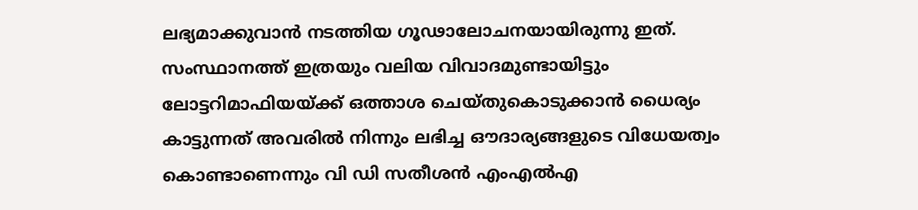ലഭ്യമാക്കുവാന്‍ നടത്തിയ ഗൂഢാലോചനയായിരുന്നു ഇത്. സംസ്ഥാനത്ത് ഇത്രയും വലിയ വിവാദമുണ്ടായിട്ടും ലോട്ടറിമാഫിയയ്ക്ക് ഒത്താശ ചെയ്തുകൊടുക്കാന്‍ ധൈര്യം കാട്ടുന്നത് അവരില്‍ നിന്നും ലഭിച്ച ഔദാര്യങ്ങളുടെ വിധേയത്വം കൊണ്ടാണെന്നും വി ഡി സതീശന്‍ എംഎല്‍എ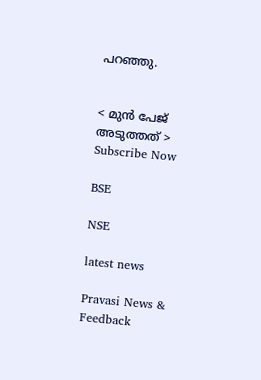പറഞ്ഞു.


< മുന്‍ പേജ്‌   അടുത്തത് >
Subscribe Now

BSE

NSE

latest news

Pravasi News & Feedback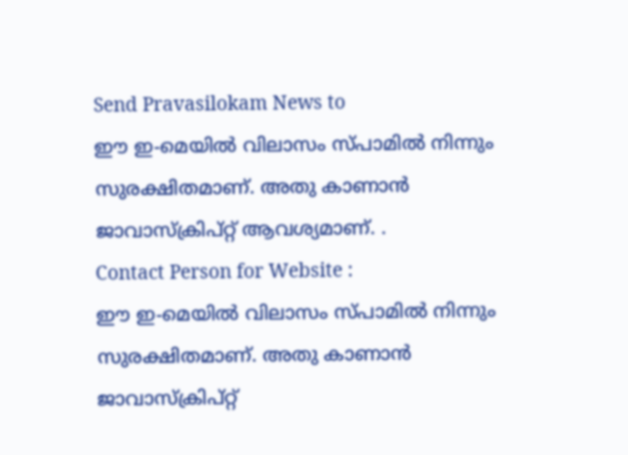Send Pravasilokam News to
ഈ ഇ-മെയില്‍ വിലാസം സ്‌പാമില്‍ നിന്നും സുരക്ഷിതമാണ്‌. അതു കാണാന്‍ ജാവാസ്ക്രിപ്റ്റ്‌ ആവശ്യമാണ്‌. .
Contact Person for Website :
ഈ ഇ-മെയില്‍ വിലാസം സ്‌പാമില്‍ നിന്നും സുരക്ഷിതമാണ്‌. അതു കാണാന്‍ ജാവാസ്ക്രിപ്റ്റ്‌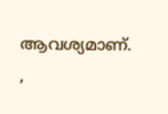ആവശ്യമാണ്‌. ,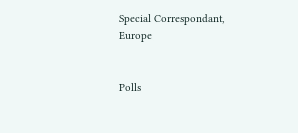Special Correspondant, Europe


Polls